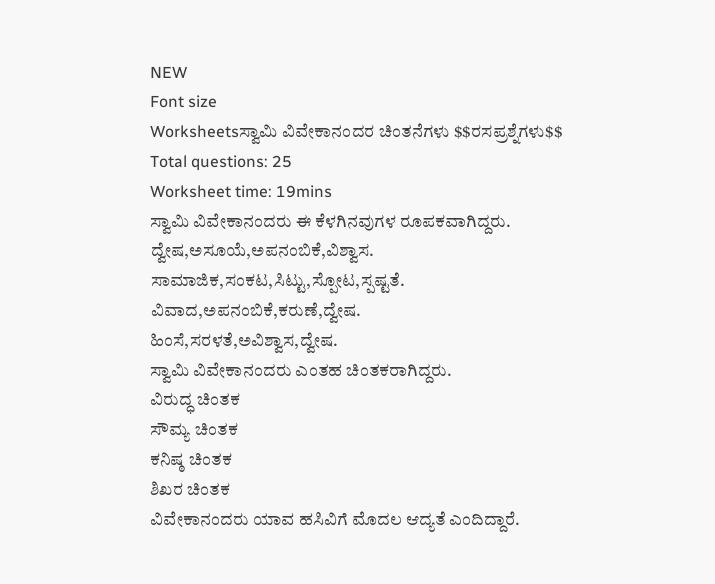NEW
Font size
Worksheetsಸ್ವಾಮಿ ವಿವೇಕಾನಂದರ ಚಿಂತನೆಗಳು $$ರಸಪ್ರಶ್ನೆಗಳು$$
Total questions: 25
Worksheet time: 19mins
ಸ್ವಾಮಿ ವಿವೇಕಾನಂದರು ಈ ಕೆಳಗಿನವುಗಳ ರೂಪಕವಾಗಿದ್ದರು.
ದ್ವೇಷ,ಅಸೂಯೆ,ಅಪನಂಬಿಕೆ,ವಿಶ್ವಾಸ.
ಸಾಮಾಜಿಕ,ಸಂಕಟ,ಸಿಟ್ಟು,ಸ್ಪೋಟ,ಸ್ಪಷ್ಟತೆ.
ವಿವಾದ,ಅಪನಂಬಿಕೆ,ಕರುಣೆ,ದ್ವೇಷ.
ಹಿಂಸೆ,ಸರಳತೆ,ಅವಿಶ್ವಾಸ,ದ್ವೇಷ.
ಸ್ವಾಮಿ ವಿವೇಕಾನಂದರು ಎಂತಹ ಚಿಂತಕರಾಗಿದ್ದರು.
ವಿರುದ್ಧ ಚಿಂತಕ
ಸೌಮ್ಯ ಚಿಂತಕ
ಕನಿಷ್ಠ ಚಿಂತಕ
ಶಿಖರ ಚಿಂತಕ
ವಿವೇಕಾನಂದರು ಯಾವ ಹಸಿವಿಗೆ ಮೊದಲ ಆದ್ಯತೆ ಎಂದಿದ್ದಾರೆ.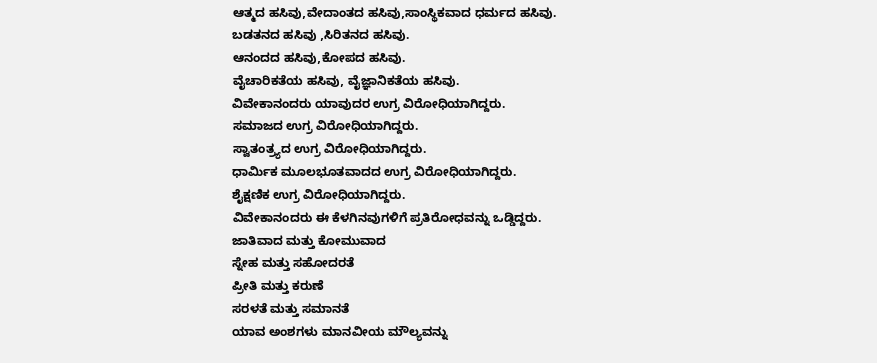ಆತ್ಮದ ಹಸಿವು,ವೇದಾಂತದ ಹಸಿವು,ಸಾಂಸ್ಥಿಕವಾದ ಧರ್ಮದ ಹಸಿವು.
ಬಡತನದ ಹಸಿವು ,ಸಿರಿತನದ ಹಸಿವು.
ಆನಂದದ ಹಸಿವು,ಕೋಪದ ಹಸಿವು.
ವೈಚಾರಿಕತೆಯ ಹಸಿವು, ವೈಜ್ಞಾನಿಕತೆಯ ಹಸಿವು.
ವಿವೇಕಾನಂದರು ಯಾವುದರ ಉಗ್ರ ವಿರೋಧಿಯಾಗಿದ್ದರು.
ಸಮಾಜದ ಉಗ್ರ ವಿರೋಧಿಯಾಗಿದ್ದರು.
ಸ್ವಾತಂತ್ರ್ಯದ ಉಗ್ರ ವಿರೋಧಿಯಾಗಿದ್ದರು.
ಧಾರ್ಮಿಕ ಮೂಲಭೂತವಾದದ ಉಗ್ರ ವಿರೋಧಿಯಾಗಿದ್ದರು.
ಶೈಕ್ಷಣಿಕ ಉಗ್ರ ವಿರೋಧಿಯಾಗಿದ್ದರು.
ವಿವೇಕಾನಂದರು ಈ ಕೆಳಗಿನವುಗಳಿಗೆ ಪ್ರತಿರೋಧವನ್ನು ಒಡ್ಡಿದ್ದರು.
ಜಾತಿವಾದ ಮತ್ತು ಕೋಮುವಾದ
ಸ್ನೇಹ ಮತ್ತು ಸಹೋದರತೆ
ಪ್ರೀತಿ ಮತ್ತು ಕರುಣೆ
ಸರಳತೆ ಮತ್ತು ಸಮಾನತೆ
ಯಾವ ಅಂಶಗಳು ಮಾನವೀಯ ಮೌಲ್ಯವನ್ನು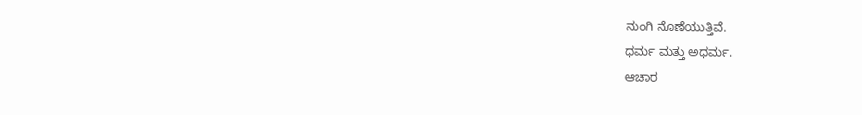ನುಂಗಿ ನೊಣೆಯುತ್ತಿವೆ.
ಧರ್ಮ ಮತ್ತು ಅಧರ್ಮ.
ಆಚಾರ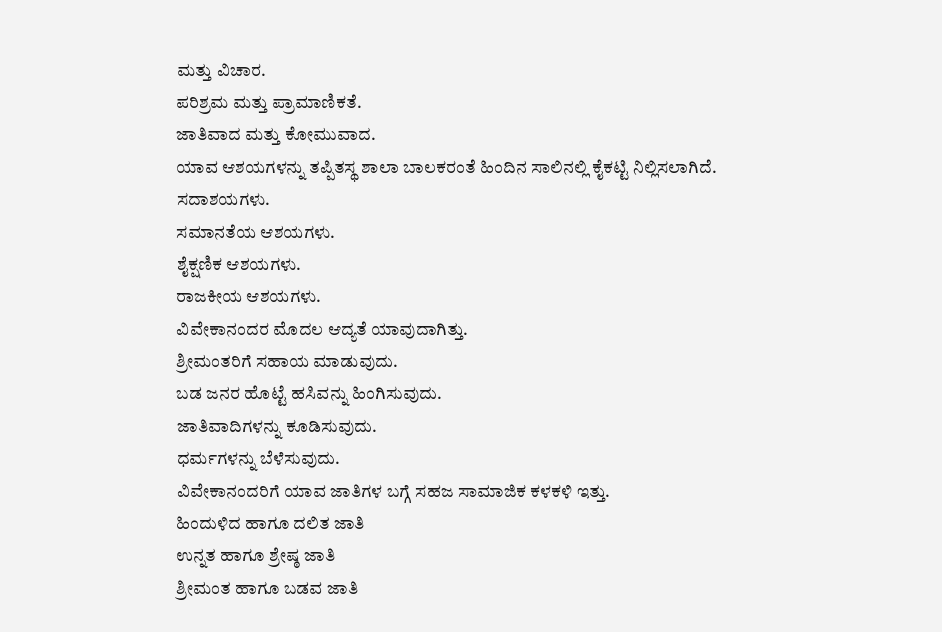ಮತ್ತು ವಿಚಾರ.
ಪರಿಶ್ರಮ ಮತ್ತು ಪ್ರಾಮಾಣಿಕತೆ.
ಜಾತಿವಾದ ಮತ್ತು ಕೋಮುವಾದ.
ಯಾವ ಆಶಯಗಳನ್ನು ತಪ್ಪಿತಸ್ಥ ಶಾಲಾ ಬಾಲಕರಂತೆ ಹಿಂದಿನ ಸಾಲಿನಲ್ಲಿ ಕೈಕಟ್ಟಿ ನಿಲ್ಲಿಸಲಾಗಿದೆ.
ಸದಾಶಯಗಳು.
ಸಮಾನತೆಯ ಆಶಯಗಳು.
ಶೈಕ್ಷಣಿಕ ಆಶಯಗಳು.
ರಾಜಕೀಯ ಆಶಯಗಳು.
ವಿವೇಕಾನಂದರ ಮೊದಲ ಆದ್ಯತೆ ಯಾವುದಾಗಿತ್ತು.
ಶ್ರೀಮಂತರಿಗೆ ಸಹಾಯ ಮಾಡುವುದು.
ಬಡ ಜನರ ಹೊಟ್ಟೆ ಹಸಿವನ್ನು ಹಿಂಗಿಸುವುದು.
ಜಾತಿವಾದಿಗಳನ್ನು ಕೂಡಿಸುವುದು.
ಧರ್ಮಗಳನ್ನು ಬೆಳೆಸುವುದು.
ವಿವೇಕಾನಂದರಿಗೆ ಯಾವ ಜಾತಿಗಳ ಬಗ್ಗೆ ಸಹಜ ಸಾಮಾಜಿಕ ಕಳಕಳಿ ಇತ್ತು.
ಹಿಂದುಳಿದ ಹಾಗೂ ದಲಿತ ಜಾತಿ
ಉನ್ನತ ಹಾಗೂ ಶ್ರೇಷ್ಠ ಜಾತಿ
ಶ್ರೀಮಂತ ಹಾಗೂ ಬಡವ ಜಾತಿ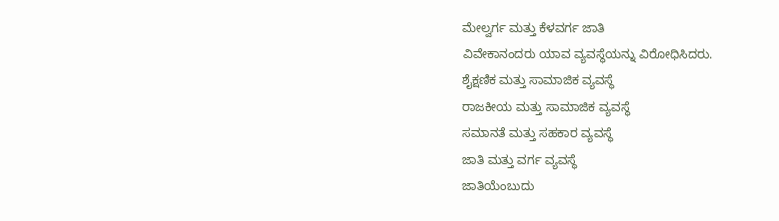ಮೇಲ್ವರ್ಗ ಮತ್ತು ಕೆಳವರ್ಗ ಜಾತಿ
ವಿವೇಕಾನಂದರು ಯಾವ ವ್ಯವಸ್ಥೆಯನ್ನು ವಿರೋಧಿಸಿದರು.
ಶೈಕ್ಷಣಿಕ ಮತ್ತು ಸಾಮಾಜಿಕ ವ್ಯವಸ್ಥೆ
ರಾಜಕೀಯ ಮತ್ತು ಸಾಮಾಜಿಕ ವ್ಯವಸ್ಥೆ
ಸಮಾನತೆ ಮತ್ತು ಸಹಕಾರ ವ್ಯವಸ್ಥೆ
ಜಾತಿ ಮತ್ತು ವರ್ಗ ವ್ಯವಸ್ಥೆ
ಜಾತಿಯೆಂಬುದು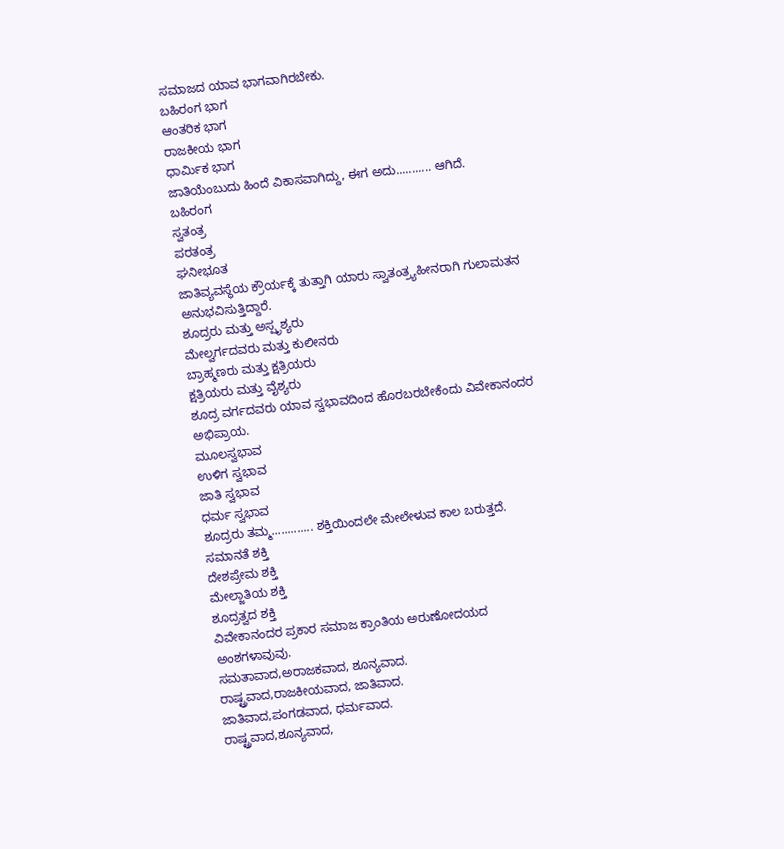ಸಮಾಜದ ಯಾವ ಭಾಗವಾಗಿರಬೇಕು.
ಬಹಿರಂಗ ಭಾಗ
ಆಂತರಿಕ ಭಾಗ
ರಾಜಕೀಯ ಭಾಗ
ಧಾರ್ಮಿಕ ಭಾಗ
ಜಾತಿಯೆಂಬುದು ಹಿಂದೆ ವಿಕಾಸವಾಗಿದ್ದು, ಈಗ ಅದು........... ಆಗಿದೆ.
ಬಹಿರಂಗ
ಸ್ವತಂತ್ರ
ಪರತಂತ್ರ
ಘನೀಭೂತ
ಜಾತಿವ್ಯವಸ್ಥೆಯ ಕ್ರೌರ್ಯಕ್ಕೆ ತುತ್ತಾಗಿ ಯಾರು ಸ್ವಾತಂತ್ರ್ಯಹೀನರಾಗಿ ಗುಲಾಮತನ ಅನುಭವಿಸುತ್ತಿದ್ದಾರೆ.
ಶೂದ್ರರು ಮತ್ತು ಅಸ್ಪೃಶ್ಯರು
ಮೇಲ್ವರ್ಗದವರು ಮತ್ತು ಕುಲೀನರು
ಬ್ರಾಹ್ಮಣರು ಮತ್ತು ಕ್ಷತ್ರಿಯರು
ಕ್ಷತ್ರಿಯರು ಮತ್ತು ವೈಶ್ಯರು
ಶೂದ್ರ ವರ್ಗದವರು ಯಾವ ಸ್ವಭಾವದಿಂದ ಹೊರಬರಬೇಕೆಂದು ವಿವೇಕಾನಂದರ ಅಭಿಪ್ರಾಯ.
ಮೂಲಸ್ವಭಾವ
ಉಳಿಗ ಸ್ವಭಾವ
ಜಾತಿ ಸ್ವಭಾವ
ಧರ್ಮ ಸ್ವಭಾವ
ಶೂದ್ರರು ತಮ್ಮ............. ಶಕ್ತಿಯಿಂದಲೇ ಮೇಲೇಳುವ ಕಾಲ ಬರುತ್ತದೆ.
ಸಮಾನತೆ ಶಕ್ತಿ
ದೇಶಪ್ರೇಮ ಶಕ್ತಿ
ಮೇಲ್ಜಾತಿಯ ಶಕ್ತಿ
ಶೂದ್ರತ್ವದ ಶಕ್ತಿ
ವಿವೇಕಾನಂದರ ಪ್ರಕಾರ ಸಮಾಜ ಕ್ರಾಂತಿಯ ಅರುಣೋದಯದ ಅಂಶಗಳಾವುವು.
ಸಮತಾವಾದ,ಅರಾಜಕವಾದ, ಶೂನ್ಯವಾದ.
ರಾಷ್ಟ್ರವಾದ,ರಾಜಕೀಯವಾದ, ಜಾತಿವಾದ.
ಜಾತಿವಾದ,ಪಂಗಡವಾದ, ಧರ್ಮವಾದ.
ರಾಷ್ಟ್ರವಾದ,ಶೂನ್ಯವಾದ,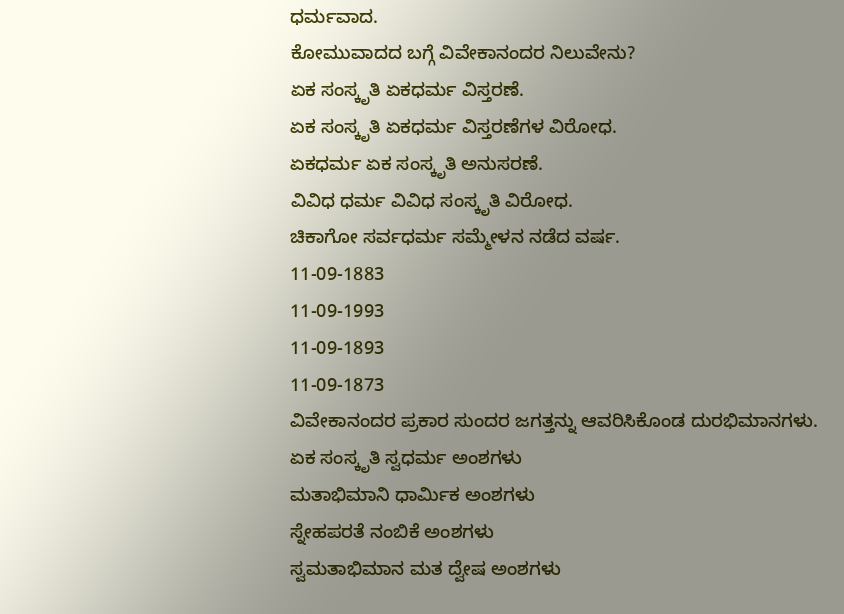ಧರ್ಮವಾದ.
ಕೋಮುವಾದದ ಬಗ್ಗೆ ವಿವೇಕಾನಂದರ ನಿಲುವೇನು?
ಏಕ ಸಂಸ್ಕೃತಿ ಏಕಧರ್ಮ ವಿಸ್ತರಣೆ.
ಏಕ ಸಂಸ್ಕೃತಿ ಏಕಧರ್ಮ ವಿಸ್ತರಣೆಗಳ ವಿರೋಧ.
ಏಕಧರ್ಮ ಏಕ ಸಂಸ್ಕೃತಿ ಅನುಸರಣೆ.
ವಿವಿಧ ಧರ್ಮ ವಿವಿಧ ಸಂಸ್ಕೃತಿ ವಿರೋಧ.
ಚಿಕಾಗೋ ಸರ್ವಧರ್ಮ ಸಮ್ಮೇಳನ ನಡೆದ ವರ್ಷ.
11-09-1883
11-09-1993
11-09-1893
11-09-1873
ವಿವೇಕಾನಂದರ ಪ್ರಕಾರ ಸುಂದರ ಜಗತ್ತನ್ನು ಆವರಿಸಿಕೊಂಡ ದುರಭಿಮಾನಗಳು.
ಏಕ ಸಂಸ್ಕೃತಿ ಸ್ವಧರ್ಮ ಅಂಶಗಳು
ಮತಾಭಿಮಾನಿ ಧಾರ್ಮಿಕ ಅಂಶಗಳು
ಸ್ನೇಹಪರತೆ ನಂಬಿಕೆ ಅಂಶಗಳು
ಸ್ವಮತಾಭಿಮಾನ ಮತ ದ್ವೇಷ ಅಂಶಗಳು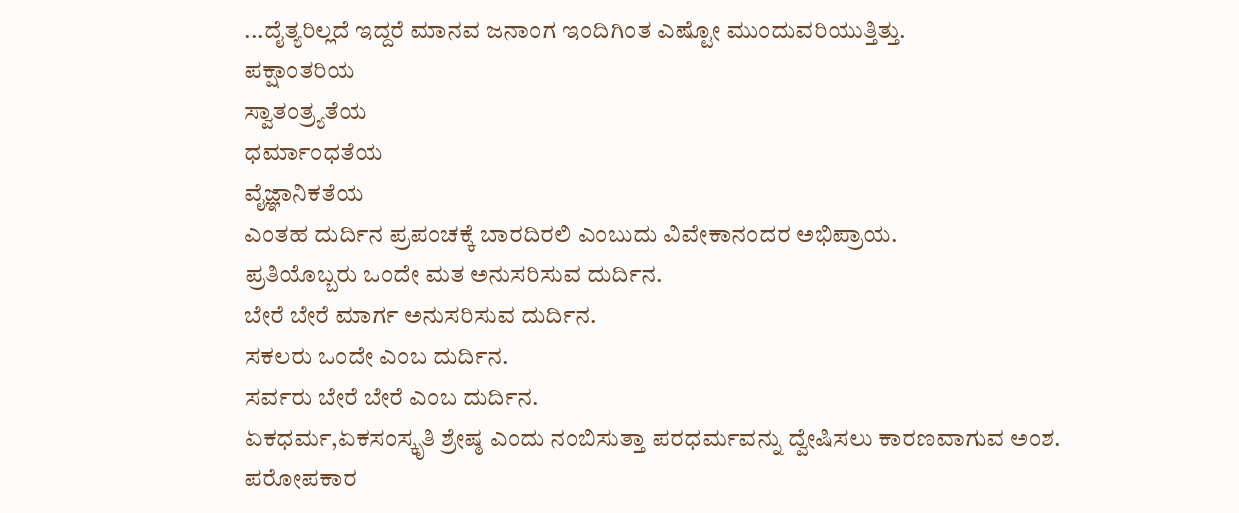...ದೈತ್ಯರಿಲ್ಲದೆ ಇದ್ದರೆ ಮಾನವ ಜನಾಂಗ ಇಂದಿಗಿಂತ ಎಷ್ಟೋ ಮುಂದುವರಿಯುತ್ತಿತ್ತು.
ಪಕ್ಷಾಂತರಿಯ
ಸ್ವಾತಂತ್ರ್ಯತೆಯ
ಧರ್ಮಾಂಧತೆಯ
ವೈಜ್ಞಾನಿಕತೆಯ
ಎಂತಹ ದುರ್ದಿನ ಪ್ರಪಂಚಕ್ಕೆ ಬಾರದಿರಲಿ ಎಂಬುದು ವಿವೇಕಾನಂದರ ಅಭಿಪ್ರಾಯ.
ಪ್ರತಿಯೊಬ್ಬರು ಒಂದೇ ಮತ ಅನುಸರಿಸುವ ದುರ್ದಿನ.
ಬೇರೆ ಬೇರೆ ಮಾರ್ಗ ಅನುಸರಿಸುವ ದುರ್ದಿನ.
ಸಕಲರು ಒಂದೇ ಎಂಬ ದುರ್ದಿನ.
ಸರ್ವರು ಬೇರೆ ಬೇರೆ ಎಂಬ ದುರ್ದಿನ.
ಏಕಧರ್ಮ,ಏಕಸಂಸ್ಕೃತಿ ಶ್ರೇಷ್ಠ ಎಂದು ನಂಬಿಸುತ್ತಾ ಪರಧರ್ಮವನ್ನು ದ್ವೇಷಿಸಲು ಕಾರಣವಾಗುವ ಅಂಶ.
ಪರೋಪಕಾರ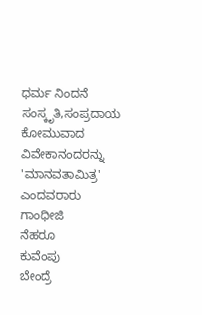ಧರ್ಮ ನಿಂದನೆ
ಸಂಸ್ಕೃತಿ,ಸಂಪ್ರದಾಯ
ಕೋಮುವಾದ
ವಿವೇಕಾನಂದರನ್ನು 'ಮಾನವತಾಮಿತ್ರ' ಎಂದವರಾರು
ಗಾಂಧೀಜಿ
ನೆಹರೂ
ಕುವೆಂಪು
ಬೇಂದ್ರೆ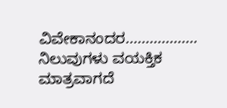ವಿವೇಕಾನಂದರ.................. ನಿಲುವುಗಳು ವಯಕ್ತಿಕ ಮಾತ್ರವಾಗದೆ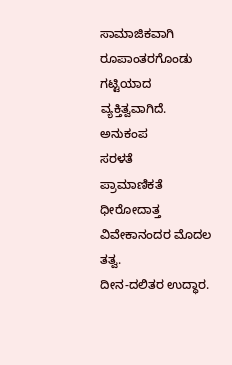ಸಾಮಾಜಿಕವಾಗಿ ರೂಪಾಂತರಗೊಂಡು ಗಟ್ಟಿಯಾದ ವ್ಯಕ್ತಿತ್ವವಾಗಿದೆ.
ಅನುಕಂಪ
ಸರಳತೆ
ಪ್ರಾಮಾಣಿಕತೆ
ಧೀರೋದಾತ್ತ
ವಿವೇಕಾನಂದರ ಮೊದಲ ತತ್ವ.
ದೀನ-ದಲಿತರ ಉದ್ಧಾರ.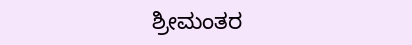ಶ್ರೀಮಂತರ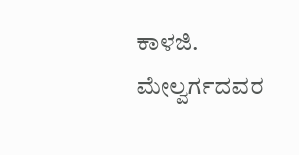ಕಾಳಜಿ.
ಮೇಲ್ವರ್ಗದವರ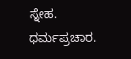ಸ್ನೇಹ.
ಧರ್ಮಪ್ರಚಾರ.